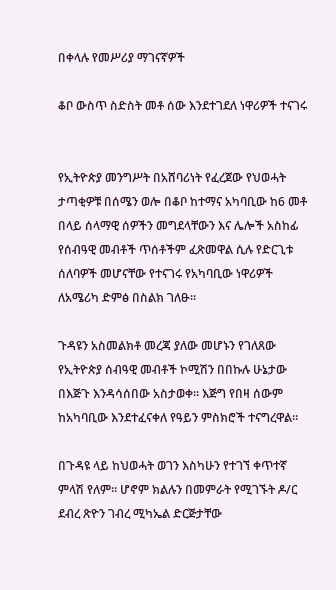በቀላሉ የመሥሪያ ማገናኛዎች

ቆቦ ውስጥ ስድስት መቶ ሰው እንደተገደለ ነዋሪዎች ተናገሩ


የኢትዮጵያ መንግሥት በአሸባሪነት የፈረጀው የህወሓት ታጣቂዎቹ በሰሜን ወሎ በቆቦ ከተማና አካባቢው ከ6 መቶ በላይ ሰላማዊ ሰዎችን መግደላቸውን እና ሌሎች አስከፊ የሰብዓዊ መብቶች ጥሰቶችም ፈጽመዋል ሲሉ የድርጊቱ ሰለባዎች መሆናቸው የተናገሩ የአካባቢው ነዋሪዎች ለአሜሪካ ድምፅ በስልክ ገለፁ።

ጉዳዩን አስመልክቶ መረጃ ያለው መሆኑን የገለጸው የኢትዮጵያ ሰብዓዊ መብቶች ኮሚሽን በበኩሉ ሁኔታው በእጅጉ እንዳሳሰበው አስታወቀ። እጅግ የበዛ ሰውም ከአካባቢው እንደተፈናቀለ የዓይን ምስክሮች ተናግረዋል።

በጉዳዩ ላይ ከህወሓት ወገን እስካሁን የተገኘ ቀጥተኛ ምላሽ የለም። ሆኖም ክልሉን በመምራት የሚገኙት ዶ/ር ደብረ ጽዮን ገብረ ሚካኤል ድርጅታቸው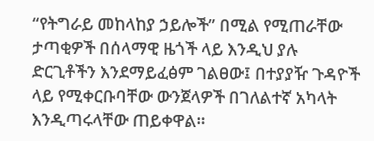“የትግራይ መከላከያ ኃይሎች” በሚል የሚጠራቸው ታጣቂዎች በሰላማዊ ዜጎች ላይ እንዲህ ያሉ ድርጊቶችን እንደማይፈፅም ገልፀው፤ በተያያዥ ጉዳዮች ላይ የሚቀርቡባቸው ውንጀላዎች በገለልተኛ አካላት እንዲጣሩላቸው ጠይቀዋል።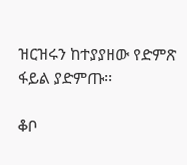ዝርዝሩን ከተያያዘው የድምጽ ፋይል ያድምጡ፡፡

ቆቦ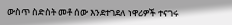ውስጥ ስድስት መቶ ሰው እንደተገደለ ነዋሪዎች ተናገሩ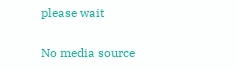please wait

No media source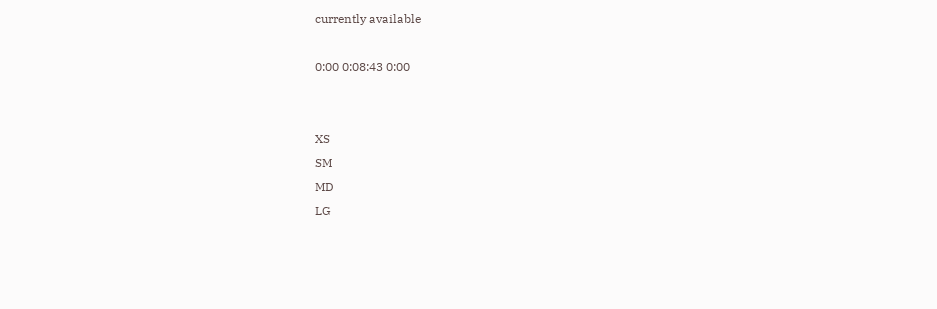currently available

0:00 0:08:43 0:00


XS
SM
MD
LG